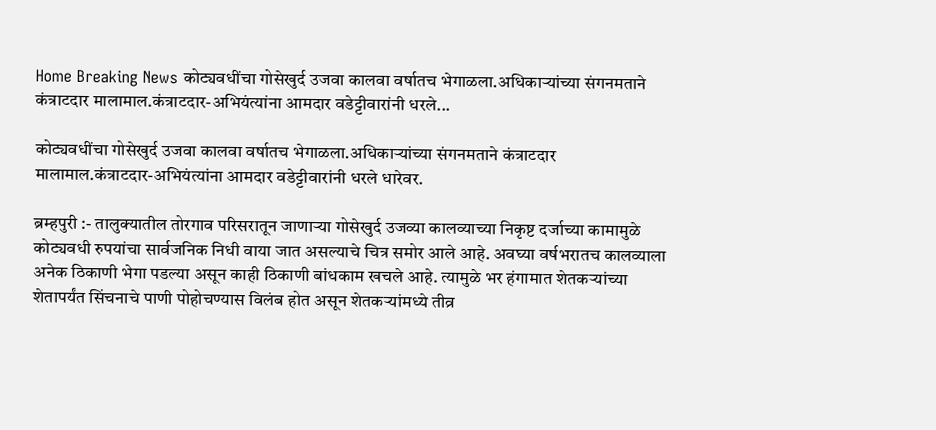Home Breaking News कोट्यवधींचा गोसेखुर्द उजवा कालवा वर्षातच भेगाळला.अधिकाऱ्यांच्या संगनमताने कंत्राटदार मालामाल.कंत्राटदार-अभियंत्यांना आमदार वडेट्टीवारांनी धरले...

कोट्यवधींचा गोसेखुर्द उजवा कालवा वर्षातच भेगाळला.अधिकाऱ्यांच्या संगनमताने कंत्राटदार मालामाल.कंत्राटदार-अभियंत्यांना आमदार वडेट्टीवारांनी धरले धारेवर.

ब्रम्हपुरी :- तालुक्यातील तोरगाव परिसरातून जाणाऱ्या गोसेखुर्द उजव्या कालव्याच्या निकृष्ट दर्जाच्या कामामुळे कोट्यवधी रुपयांचा सार्वजनिक निधी वाया जात असल्याचे चित्र समोर आले आहे. अवघ्या वर्षभरातच कालव्याला अनेक ठिकाणी भेगा पडल्या असून काही ठिकाणी बांधकाम खचले आहे. त्यामुळे भर हंगामात शेतकऱ्यांच्या शेतापर्यंत सिंचनाचे पाणी पोहोचण्यास विलंब होत असून शेतकऱ्यांमध्ये तीव्र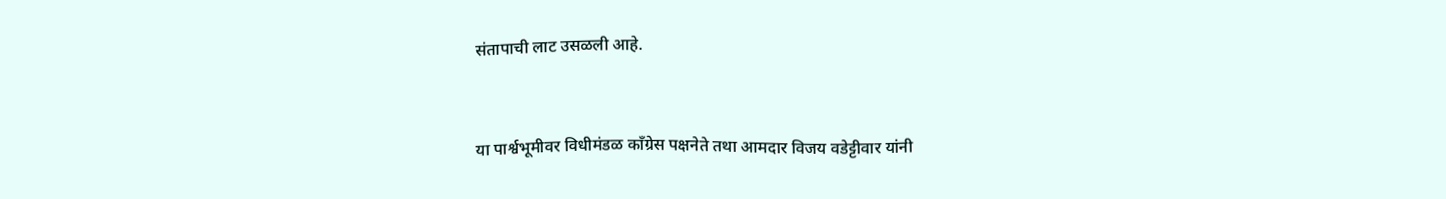संतापाची लाट उसळली आहे.



या पार्श्वभूमीवर विधीमंडळ काँग्रेस पक्षनेते तथा आमदार विजय वडेट्टीवार यांनी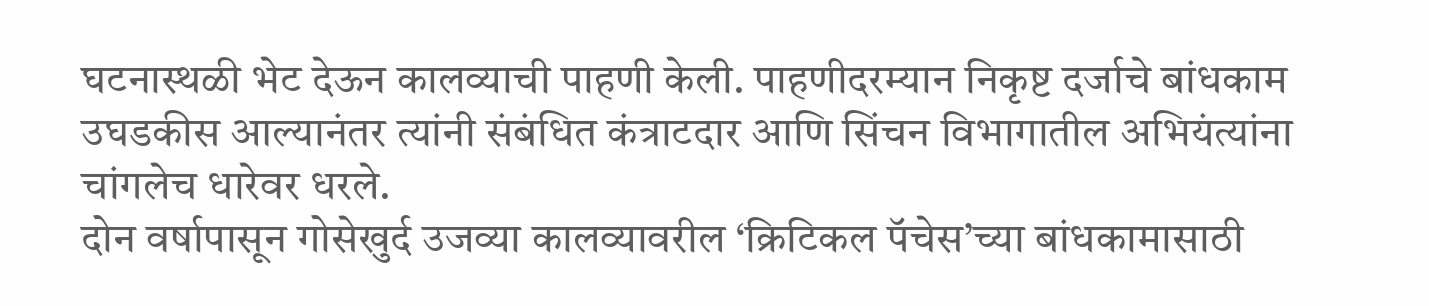घटनास्थळी भेट देऊन कालव्याची पाहणी केली. पाहणीदरम्यान निकृष्ट दर्जाचे बांधकाम उघडकीस आल्यानंतर त्यांनी संबंधित कंत्राटदार आणि सिंचन विभागातील अभियंत्यांना चांगलेच धारेवर धरले.
दोन वर्षापासून गोसेखुर्द उजव्या कालव्यावरील ‘क्रिटिकल पॅचेस’च्या बांधकामासाठी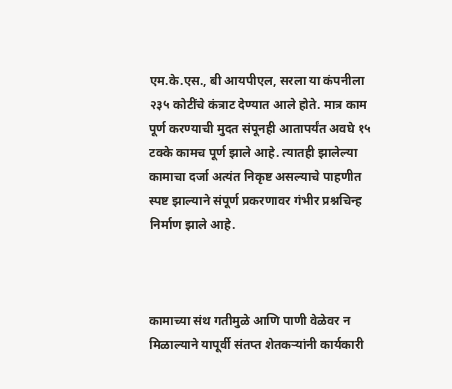एम.के.एस., बी आयपीएल, सरला या कंपनीला २३५ कोटींचे कंत्राट देण्यात आले होते. मात्र काम पूर्ण करण्याची मुदत संपूनही आतापर्यंत अवघे १५ टक्के कामच पूर्ण झाले आहे. त्यातही झालेल्या कामाचा दर्जा अत्यंत निकृष्ट असल्याचे पाहणीत स्पष्ट झाल्याने संपूर्ण प्रकरणावर गंभीर प्रश्नचिन्ह निर्माण झाले आहे.



कामाच्या संथ गतीमुळे आणि पाणी वेळेवर न मिळाल्याने यापूर्वी संतप्त शेतकऱ्यांनी कार्यकारी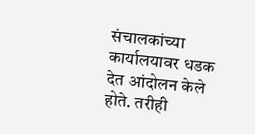संचालकांच्या कार्यालयावर धडक देत आंदोलन केले होते. तरीही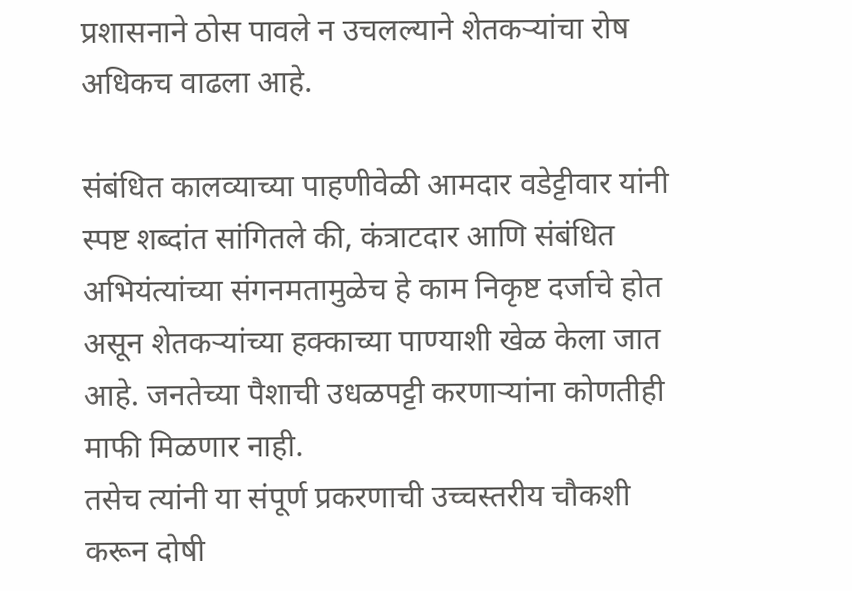प्रशासनाने ठोस पावले न उचलल्याने शेतकऱ्यांचा रोष अधिकच वाढला आहे.

संबंधित कालव्याच्या पाहणीवेळी आमदार वडेट्टीवार यांनी स्पष्ट शब्दांत सांगितले की, कंत्राटदार आणि संबंधित अभियंत्यांच्या संगनमतामुळेच हे काम निकृष्ट दर्जाचे होत असून शेतकऱ्यांच्या हक्काच्या पाण्याशी खेळ केला जात आहे. जनतेच्या पैशाची उधळपट्टी करणाऱ्यांना कोणतीही माफी मिळणार नाही.
तसेच त्यांनी या संपूर्ण प्रकरणाची उच्चस्तरीय चौकशी करून दोषी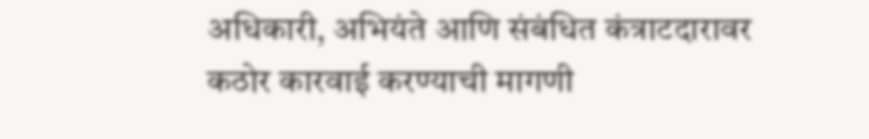अधिकारी, अभियंते आणि संबंधित कंत्राटदारावर कठोर कारवाई करण्याची मागणी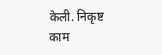केली. निकृष्ट काम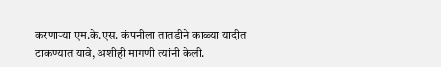करणाऱ्या एम.के.एस. कंपनीला तातडीने काळ्या यादीत टाकण्यात यावे, अशीही मागणी त्यांनी केली.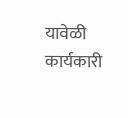यावेळी कार्यकारी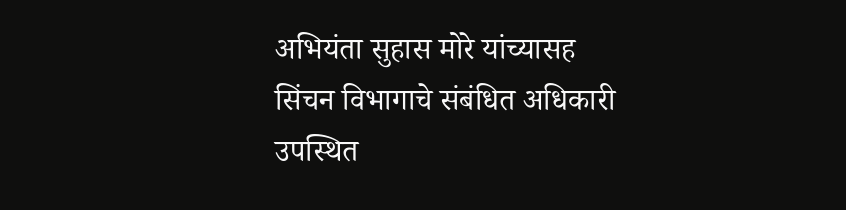अभियंता सुहास मोरे यांच्यासह सिंचन विभागाचे संबंधित अधिकारी उपस्थित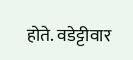होते. वडेट्टीवार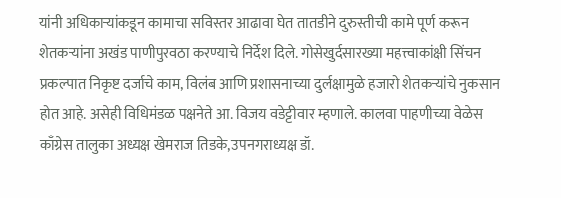यांनी अधिकाऱ्यांकडून कामाचा सविस्तर आढावा घेत तातडीने दुरुस्तीची कामे पूर्ण करून शेतकऱ्यांना अखंड पाणीपुरवठा करण्याचे निर्देश दिले. गोसेखुर्दसारख्या महत्त्वाकांक्षी सिंचन प्रकल्पात निकृष्ट दर्जाचे काम, विलंब आणि प्रशासनाच्या दुर्लक्षामुळे हजारो शेतकऱ्यांचे नुकसान होत आहे. असेही विधिमंडळ पक्षनेते आ. विजय वडेट्टीवार म्हणाले. कालवा पाहणीच्या वेळेस काँग्रेस तालुका अध्यक्ष खेमराज तिडके,उपनगराध्यक्ष डॉ.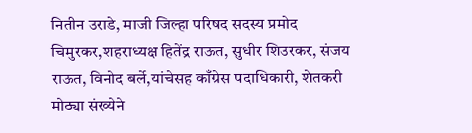नितीन उराडे, माजी जिल्हा परिषद सदस्य प्रमोद चिमुरकर,शहराध्यक्ष हितेंद्र राऊत, सुधीर शिउरकर, संजय राऊत, विनोद बर्ले,यांचेसह काँग्रेस पदाधिकारी, शेतकरी मोठ्या संख्येने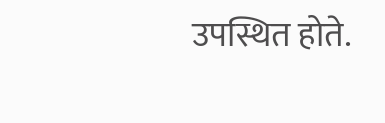उपस्थित होते.